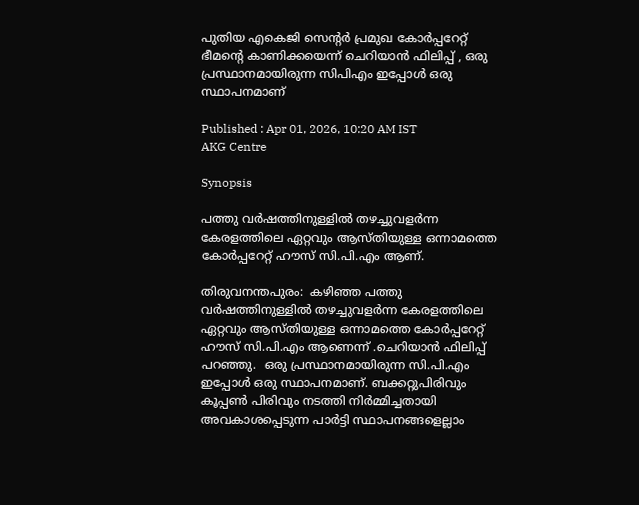പുതിയ എകെജി സെൻ്റർ പ്രമുഖ കോർപ്പറേറ്റ് ഭീമൻ്റെ കാണിക്കയെന്ന് ചെറിയാൻ ഫിലിപ്പ് , ഒരു പ്രസ്ഥാനമായിരുന്ന സിപിഎം ഇപ്പോൾ ഒരു സ്ഥാപനമാണ്

Published : Apr 01, 2026, 10:20 AM IST
AKG Centre

Synopsis

പത്തു വർഷത്തിനുള്ളിൽ തഴച്ചുവളർന്ന കേരളത്തിലെ ഏറ്റവും ആസ്തിയുള്ള ഒന്നാമത്തെ കോർപ്പറേറ്റ് ഹൗസ് സി.പി.എം ആണ്.

തിരുവനന്തപുരം:  കഴിഞ്ഞ പത്തു വർഷത്തിനുള്ളിൽ തഴച്ചുവളർന്ന കേരളത്തിലെ ഏറ്റവും ആസ്തിയുള്ള ഒന്നാമത്തെ കോർപ്പറേറ്റ് ഹൗസ് സി.പി.എം ആണെന്ന് .ചെറിയാൻ ഫിലിപ്പ് പറഞ്ഞു.  ഒരു പ്രസ്ഥാനമായിരുന്ന സി.പി.എം ഇപ്പോൾ ഒരു സ്ഥാപനമാണ്. ബക്കറ്റുപിരിവും കൂപ്പൺ പിരിവും നടത്തി നിർമ്മിച്ചതായി അവകാശപ്പെടുന്ന പാർട്ടി സ്ഥാപനങ്ങളെല്ലാം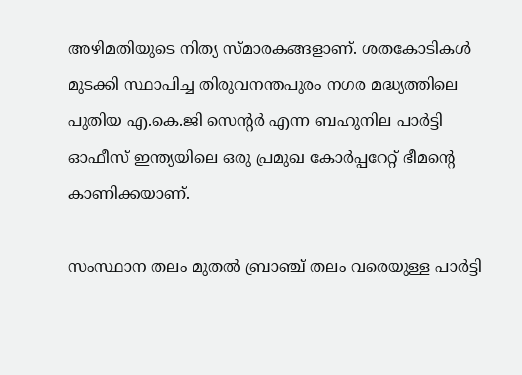അഴിമതിയുടെ നിത്യ സ്മാരകങ്ങളാണ്. ശതകോടികൾ മുടക്കി സ്ഥാപിച്ച തിരുവനന്തപുരം നഗര മദ്ധ്യത്തിലെ പുതിയ എ.കെ.ജി സെൻ്റർ എന്ന ബഹുനില പാർട്ടി ഓഫീസ് ഇന്ത്യയിലെ ഒരു പ്രമുഖ കോർപ്പറേറ്റ് ഭീമൻ്റെ കാണിക്കയാണ്.

സംസ്ഥാന തലം മുതൽ ബ്രാഞ്ച് തലം വരെയുള്ള പാർട്ടി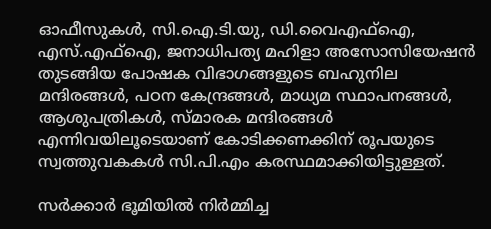ഓഫീസുകൾ, സി.ഐ.ടി.യു, ഡി.വൈഎഫ്ഐ, എസ്.എഫ്ഐ, ജനാധിപത്യ മഹിളാ അസോസിയേഷൻ തുടങ്ങിയ പോഷക വിഭാഗങ്ങളുടെ ബഹുനില മന്ദിരങ്ങൾ, പഠന കേന്ദ്രങ്ങൾ, മാധ്യമ സ്ഥാപനങ്ങൾ, ആശുപത്രികൾ, സ്മാരക മന്ദിരങ്ങൾ എന്നിവയിലൂടെയാണ് കോടിക്കണക്കിന് രൂപയുടെ സ്വത്തുവകകൾ സി.പി.എം കരസ്ഥമാക്കിയിട്ടുള്ളത്.

സർക്കാർ ഭൂമിയിൽ നിർമ്മിച്ച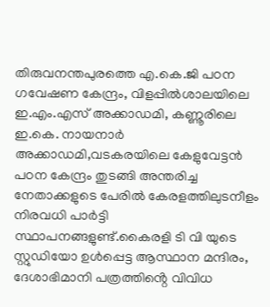തിരുവനന്തപുരത്തെ എ.കെ.ജി പഠന ഗവേഷണ കേന്ദ്രം, വിളപ്പിൽശാലയിലെ ഇ.എം.എസ് അക്കാഡമി, കണ്ണൂരിലെ ഇ.കെ. നായനാർ അക്കാഡമി,വടകരയിലെ കേളുവേട്ടൻ പഠന കേന്ദ്രം തുടങ്ങി അന്തരിച്ച നേതാക്കളുടെ പേരിൽ കേരളത്തിലുടനീളം നിരവധി പാർട്ടി സ്ഥാപനങ്ങളുണ്ട്.കൈരളി ടി വി യുടെ സ്റ്റുഡിയോ ഉൾപ്പെട്ട ആസ്ഥാന മന്ദിരം, ദേശാഭിമാനി പത്രത്തിൻ്റെ വിവിധ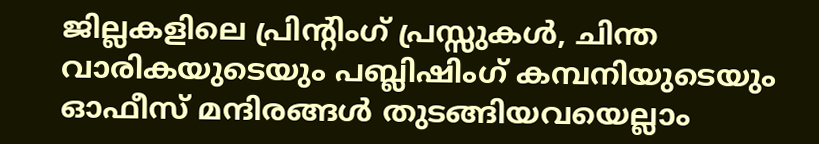ജില്ലകളിലെ പ്രിൻ്റിംഗ് പ്രസ്സുകൾ, ചിന്ത വാരികയുടെയും പബ്ലിഷിംഗ് കമ്പനിയുടെയും ഓഫീസ് മന്ദിരങ്ങൾ തുടങ്ങിയവയെല്ലാം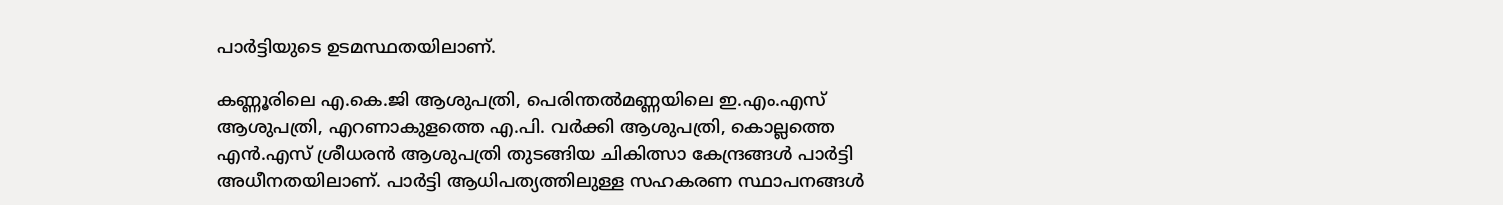പാർട്ടിയുടെ ഉടമസ്ഥതയിലാണ്.

കണ്ണൂരിലെ എ.കെ.ജി ആശുപത്രി, പെരിന്തൽമണ്ണയിലെ ഇ.എം.എസ് ആശുപത്രി, എറണാകുളത്തെ എ.പി. വർക്കി ആശുപത്രി, കൊല്ലത്തെ എൻ.എസ് ശ്രീധരൻ ആശുപത്രി തുടങ്ങിയ ചികിത്സാ കേന്ദ്രങ്ങൾ പാർട്ടി അധീനതയിലാണ്. പാർട്ടി ആധിപത്യത്തിലുള്ള സഹകരണ സ്ഥാപനങ്ങൾ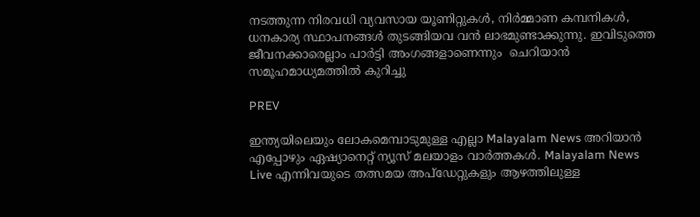നടത്തുന്ന നിരവധി വ്യവസായ യൂണിറ്റുകൾ, നിർമ്മാണ കമ്പനികൾ, ധനകാര്യ സ്ഥാപനങ്ങൾ തുടങ്ങിയവ വൻ ലാഭമുണ്ടാക്കുന്നു. ഇവിടുത്തെ ജീവനക്കാരെല്ലാം പാർട്ടി അംഗങ്ങളാണെന്നും  ചെറിയാന്‍ സമൂഹമാധ്യമത്തില്‍ കുറിച്ചു

PREV

ഇന്ത്യയിലെയും ലോകമെമ്പാടുമുള്ള എല്ലാ Malayalam News അറിയാൻ എപ്പോഴും ഏഷ്യാനെറ്റ് ന്യൂസ് മലയാളം വാർത്തകൾ. Malayalam News Live എന്നിവയുടെ തത്സമയ അപ്‌ഡേറ്റുകളും ആഴത്തിലുള്ള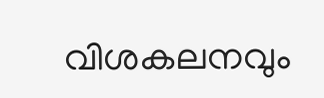വിശകലനവും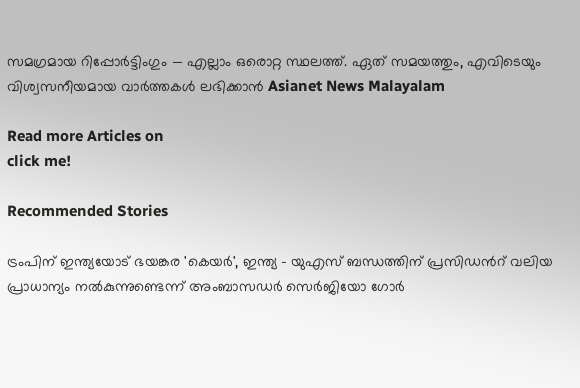സമഗ്രമായ റിപ്പോർട്ടിംഗും — എല്ലാം ഒരൊറ്റ സ്ഥലത്ത്. ഏത് സമയത്തും, എവിടെയും വിശ്വസനീയമായ വാർത്തകൾ ലഭിക്കാൻ Asianet News Malayalam

Read more Articles on
click me!

Recommended Stories

ട്രംപിന് ഇന്ത്യയോട് ഭയങ്കര 'കെയര്‍', ഇന്ത്യ - യുഎസ് ബന്ധത്തിന് പ്രസിഡന്‍റ് വലിയ പ്രാധാന്യം നൽകുന്നുണ്ടെന്ന് അംബാസഡർ സെർജിയോ ഗോർ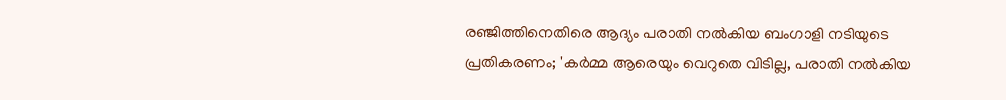രഞ്ജിത്തിനെതിരെ ആദ്യം പരാതി നൽകിയ ബംഗാളി നടിയുടെ പ്രതികരണം; 'കർമ്മ ആരെയും വെറുതെ വിടില്ല, പരാതി നൽകിയ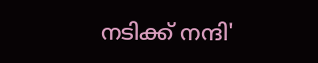നടിക്ക് നന്ദി'